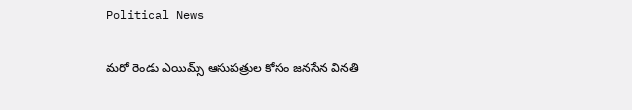Political News

మరో రెండు ఎయిమ్స్ ఆసుపత్రుల కోసం జనసేన వినతి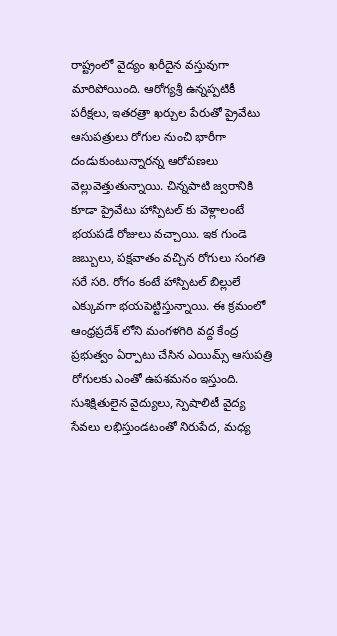రాష్ట్రంలో వైద్యం ఖరీదైన వస్తువుగా మారిపోయింది. ఆరోగ్యశ్రీ ఉన్నప్పటికీ పరీక్షలు, ఇతరత్రా ఖర్చుల పేరుతో ప్రైవేటు ఆసుపత్రులు రోగుల నుంచి భారీగా దండుకుంటున్నారన్న ఆరోపణలు వెల్లువెత్తుతున్నాయి. చిన్నపాటి జ్వరానికి కూడా ప్రైవేటు హాస్పిటల్ కు వెళ్లాలంటే భయపడే రోజులు వచ్చాయి. ఇక గుండె జబ్బులు, పక్షవాతం వచ్చిన రోగులు సంగతి సరే సరి. రోగం కంటే హాస్పిటల్ బిల్లులే ఎక్కువగా భయపెట్టిస్తున్నాయి. ఈ క్రమంలో ఆంధ్రప్రదేశ్ లోని మంగళగిరి వద్ద కేంద్ర ప్రభుత్వం ఏర్పాటు చేసిన ఎయిమ్స్ ఆసుపత్రి రోగులకు ఎంతో ఉపశమనం ఇస్తుంది. సుశిక్షితులైన వైద్యులు, స్పెషాలిటీ వైద్య సేవలు లభిస్తుండటంతో నిరుపేద, మధ్య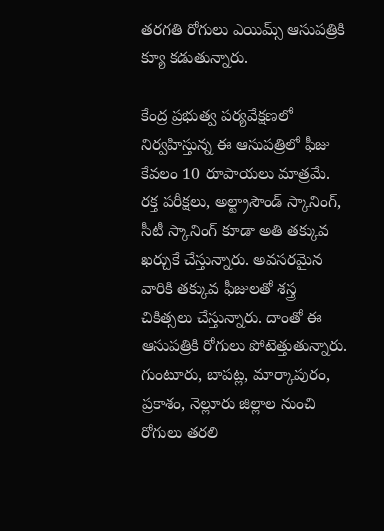తరగతి రోగులు ఎయిమ్స్ ఆసుపత్రికి క్యూ కడుతున్నారు.

కేంద్ర ప్రభుత్వ పర్యవేక్షణలో నిర్వహిస్తున్న ఈ ఆసుపత్రిలో ఫీజు కేవలం 10 రూపాయలు మాత్రమే. రక్త పరీక్షలు, అల్ట్రాసౌండ్ స్కానింగ్, సీటీ స్కానింగ్ కూడా అతి తక్కువ ఖర్చుకే చేస్తున్నారు. అవసరమైన వారికి తక్కువ ఫీజులతో శస్త్ర చికిత్సలు చేస్తున్నారు. దాంతో ఈ ఆసుపత్రికి రోగులు పోటెత్తుతున్నారు. గుంటూరు, బాపట్ల, మార్కాపురం, ప్రకాశం, నెల్లూరు జిల్లాల నుంచి రోగులు తరలి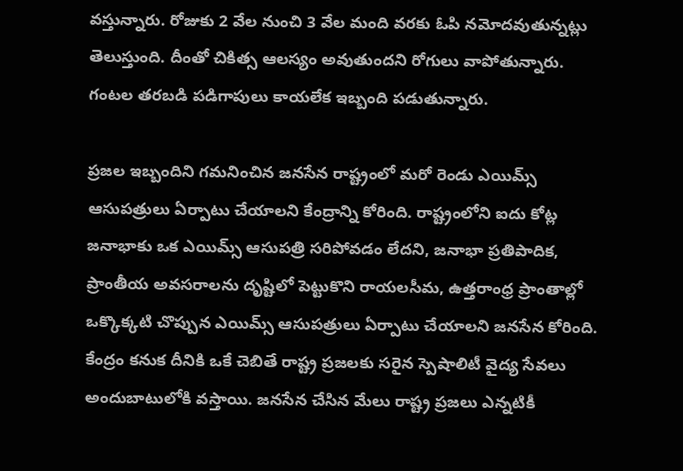వస్తున్నారు. రోజుకు 2 వేల నుంచి 3 వేల మంది వరకు ఓపి నమోదవుతున్నట్లు తెలుస్తుంది. దీంతో చికిత్స ఆలస్యం అవుతుందని రోగులు వాపోతున్నారు. గంటల తరబడి పడిగాపులు కాయలేక ఇబ్బంది పడుతున్నారు.

ప్రజల ఇబ్బందిని గమనించిన జనసేన రాష్ట్రంలో మరో రెండు ఎయిమ్స్ ఆసుపత్రులు ఏర్పాటు చేయాలని కేంద్రాన్ని కోరింది. రాష్ట్రంలోని ఐదు కోట్ల జనాభాకు ఒక ఎయిమ్స్ ఆసుపత్రి సరిపోవడం లేదని, జనాభా ప్రతిపాదిక, ప్రాంతీయ అవసరాలను దృష్టిలో పెట్టుకొని రాయలసీమ, ఉత్తరాంధ్ర ప్రాంతాల్లో ఒక్కొక్కటి చొప్పున ఎయిమ్స్ ఆసుపత్రులు ఏర్పాటు చేయాలని జనసేన కోరింది. కేంద్రం కనుక దీనికి ఒకే చెబితే రాష్ట్ర ప్రజలకు సరైన స్పెషాలిటీ వైద్య సేవలు అందుబాటులోకి వస్తాయి. జనసేన చేసిన మేలు రాష్ట్ర ప్రజలు ఎన్నటికీ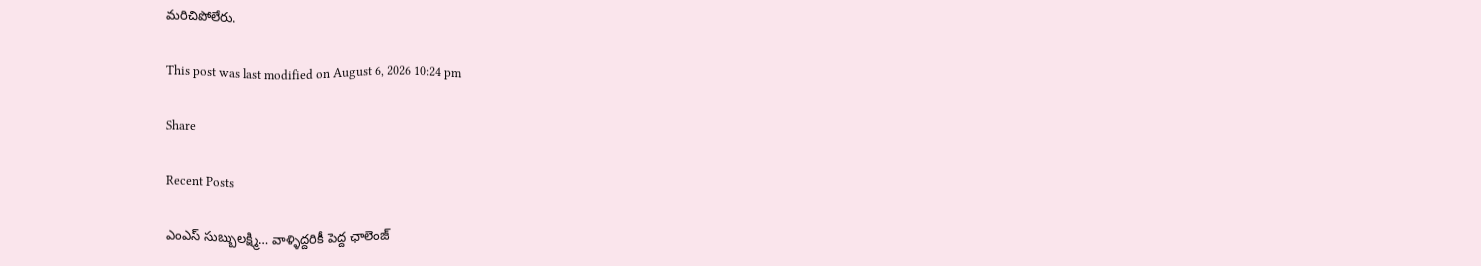మరిచిపోలేరు.

This post was last modified on August 6, 2026 10:24 pm

Share

Recent Posts

ఎంఎస్ సుబ్బులక్ష్మి… వాళ్ళిద్దరికీ పెద్ద ఛాలెంజ్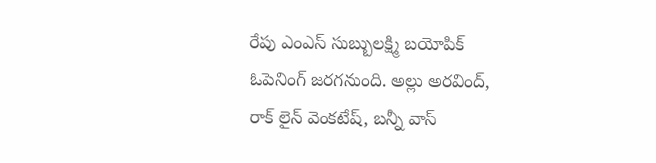రేపు ఎంఎస్ సుబ్బులక్ష్మి బయోపిక్ ఓపెనింగ్ జరగనుంది. అల్లు అరవింద్, రాక్ లైన్ వెంకటేష్, బన్నీ వాస్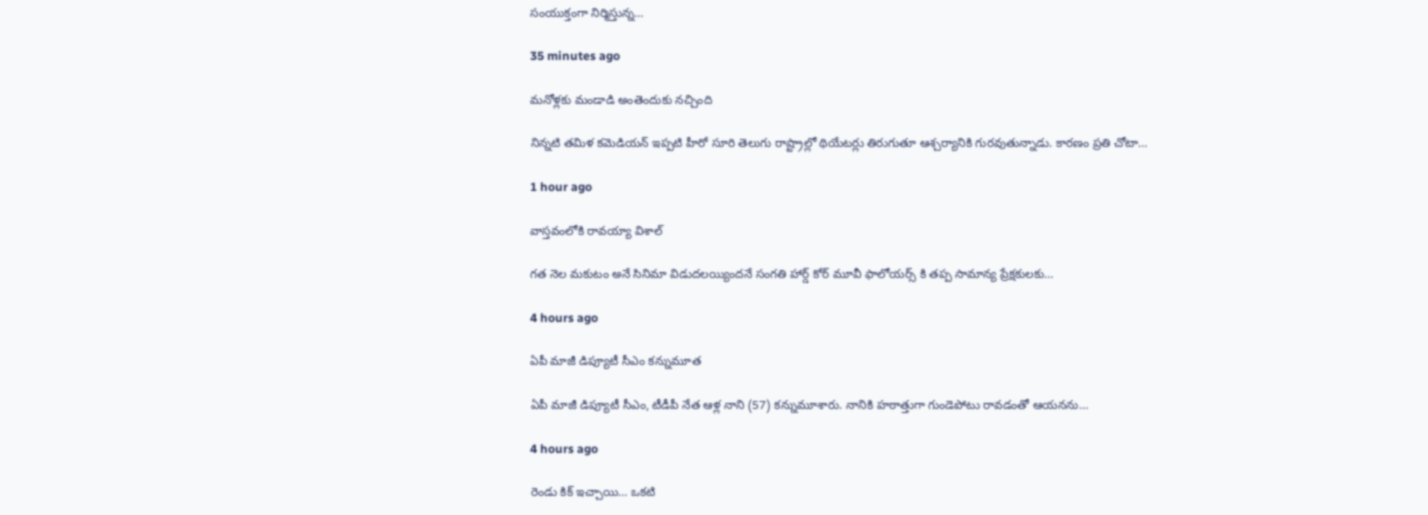సంయుక్తంగా నిర్మిస్తున్న…

35 minutes ago

మనోళ్లకు మండాడి అంతెందుకు నచ్చింది

నిన్నటి తమిళ కమెడియన్ ఇప్పటి హీరో సూరి తెలుగు రాష్ట్రాల్లో థియేటర్లు తిరుగుతూ ఆశ్చర్యానికి గురవుతున్నాడు. కారణం ప్రతి చోటా…

1 hour ago

వాస్తవంలోకి రావయ్యా విశాల్

గత నెల మకుటం అనే సినిమా విడుదలయ్యిందనే సంగతి హార్డ్ కోర్ మూవీ ఫాలోయర్స్ కి తప్ప సామాన్య ప్రేక్షకులకు…

4 hours ago

ఏపీ మాజీ డిప్యూటీ సీఎం కన్నుమూత

ఏపీ మాజీ డిప్యూటీ సీఎం, టీడీపీ నేత ఆళ్ల నాని (57) కన్నుమూశారు. నానికి హఠాత్తుగా గుండెపోటు రావడంతో ఆయనను…

4 hours ago

రెండు కిక్ ఇచ్చాయి… ఒకటి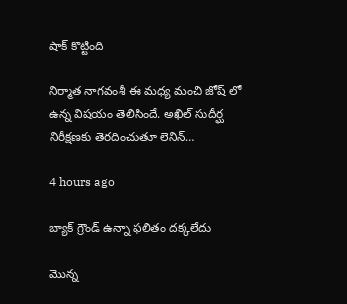షాక్ కొట్టింది

నిర్మాత నాగవంశీ ఈ మధ్య మంచి జోష్ లో ఉన్న విషయం తెలిసిందే. అఖిల్ సుదీర్ఘ నిరీక్షణకు తెరదించుతూ లెనిన్…

4 hours ago

బ్యాక్ గ్రౌండ్ ఉన్నా ఫలితం దక్కలేదు

మొన్న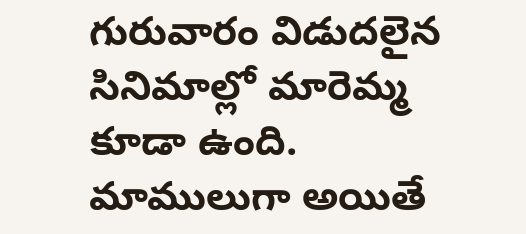గురువారం విడుదలైన సినిమాల్లో మారెమ్మ కూడా ఉంది. మాములుగా అయితే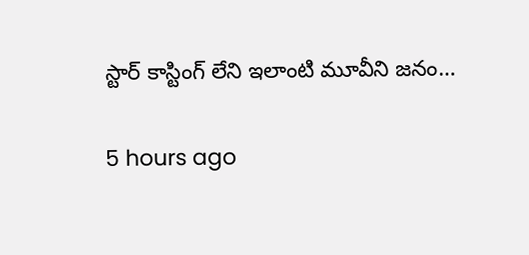స్టార్ కాస్టింగ్ లేని ఇలాంటి మూవీని జనం…

5 hours ago